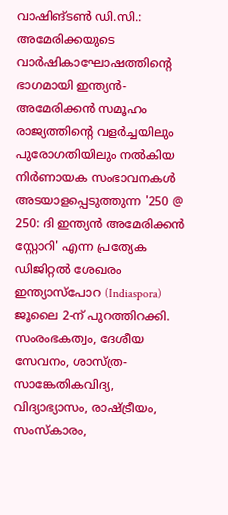വാഷിങ്ടൺ ഡി.സി.: അമേരിക്കയുടെ വാർഷികാഘോഷത്തിന്റെ ഭാഗമായി ഇന്ത്യൻ-അമേരിക്കൻ സമൂഹം രാജ്യത്തിന്റെ വളർച്ചയിലും പുരോഗതിയിലും നൽകിയ നിർണായക സംഭാവനകൾ അടയാളപ്പെടുത്തുന്ന '250 @ 250: ദി ഇന്ത്യൻ അമേരിക്കൻ സ്റ്റോറി' എന്ന പ്രത്യേക ഡിജിറ്റൽ ശേഖരം ഇന്ത്യാസ്പോറ (Indiaspora) ജൂലൈ 2-ന് പുറത്തിറക്കി.
സംരംഭകത്വം, ദേശീയ സേവനം, ശാസ്ത്ര-സാങ്കേതികവിദ്യ, വിദ്യാഭ്യാസം, രാഷ്ട്രീയം, സംസ്കാരം,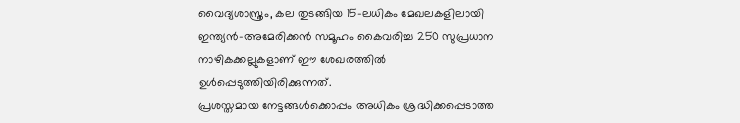വൈദ്യശാസ്ത്രം, കല തുടങ്ങിയ 15-ലധികം മേഖലകളിലായി ഇന്ത്യൻ-അമേരിക്കൻ സമൂഹം കൈവരിച്ച 250 സുപ്രധാന നാഴികക്കല്ലുകളാണ് ഈ ശേഖരത്തിൽ ഉൾപ്പെടുത്തിയിരിക്കുന്നത്.
പ്രശസ്തമായ നേട്ടങ്ങൾക്കൊപ്പം അധികം ശ്രദ്ധിക്കപ്പെടാത്ത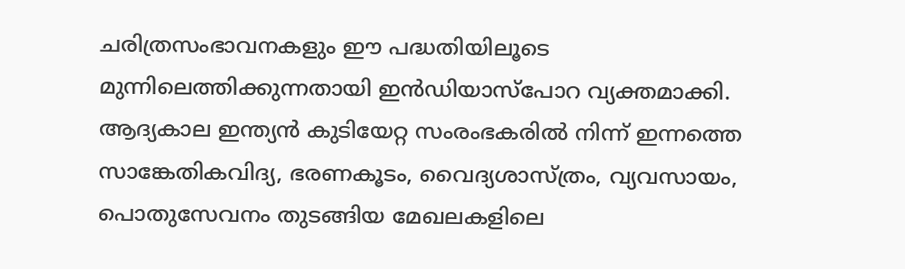ചരിത്രസംഭാവനകളും ഈ പദ്ധതിയിലൂടെ മുന്നിലെത്തിക്കുന്നതായി ഇൻഡിയാസ്പോറ വ്യക്തമാക്കി. ആദ്യകാല ഇന്ത്യൻ കുടിയേറ്റ സംരംഭകരിൽ നിന്ന് ഇന്നത്തെ സാങ്കേതികവിദ്യ, ഭരണകൂടം, വൈദ്യശാസ്ത്രം, വ്യവസായം, പൊതുസേവനം തുടങ്ങിയ മേഖലകളിലെ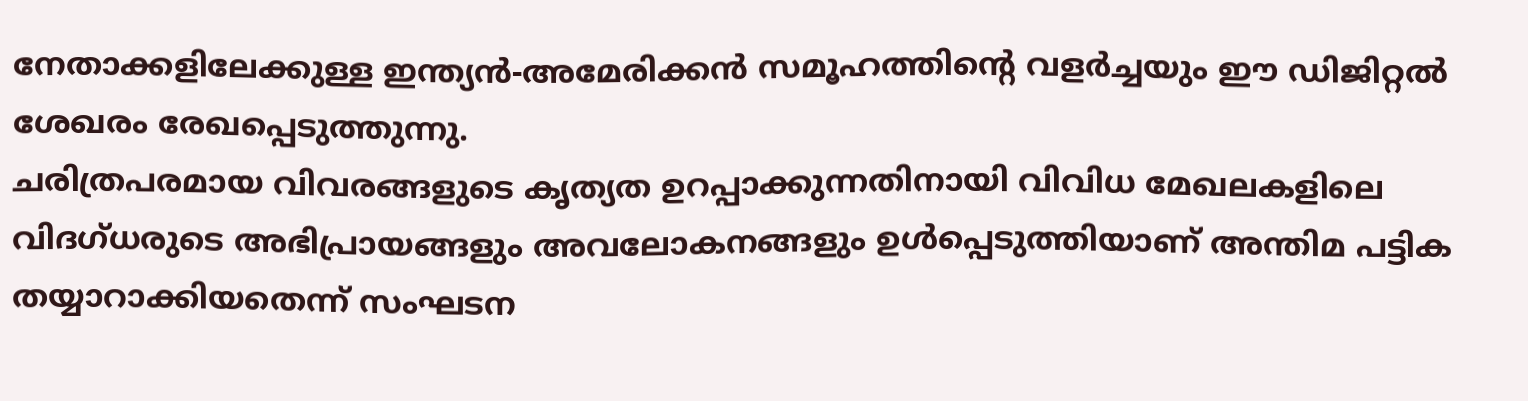നേതാക്കളിലേക്കുള്ള ഇന്ത്യൻ-അമേരിക്കൻ സമൂഹത്തിന്റെ വളർച്ചയും ഈ ഡിജിറ്റൽ ശേഖരം രേഖപ്പെടുത്തുന്നു.
ചരിത്രപരമായ വിവരങ്ങളുടെ കൃത്യത ഉറപ്പാക്കുന്നതിനായി വിവിധ മേഖലകളിലെ വിദഗ്ധരുടെ അഭിപ്രായങ്ങളും അവലോകനങ്ങളും ഉൾപ്പെടുത്തിയാണ് അന്തിമ പട്ടിക തയ്യാറാക്കിയതെന്ന് സംഘടന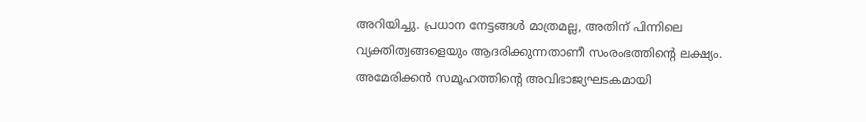അറിയിച്ചു. പ്രധാന നേട്ടങ്ങൾ മാത്രമല്ല, അതിന് പിന്നിലെ വ്യക്തിത്വങ്ങളെയും ആദരിക്കുന്നതാണീ സംരംഭത്തിന്റെ ലക്ഷ്യം.
അമേരിക്കൻ സമൂഹത്തിന്റെ അവിഭാജ്യഘടകമായി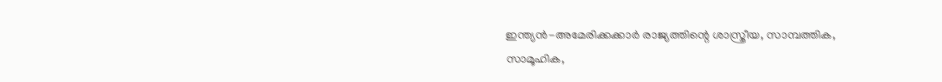ഇന്ത്യൻ-അമേരിക്കക്കാർ രാജ്യത്തിന്റെ ശാസ്ത്രീയ, സാമ്പത്തിക, സാമൂഹിക,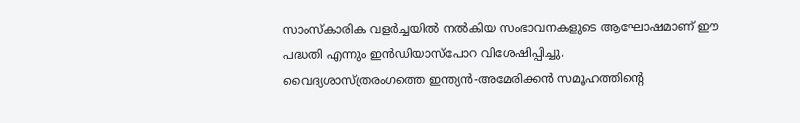സാംസ്കാരിക വളർച്ചയിൽ നൽകിയ സംഭാവനകളുടെ ആഘോഷമാണ് ഈ പദ്ധതി എന്നും ഇൻഡിയാസ്പോറ വിശേഷിപ്പിച്ചു.
വൈദ്യശാസ്ത്രരംഗത്തെ ഇന്ത്യൻ-അമേരിക്കൻ സമൂഹത്തിന്റെ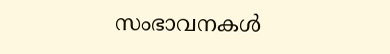സംഭാവനകൾ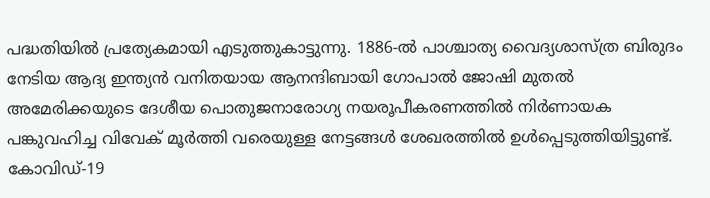പദ്ധതിയിൽ പ്രത്യേകമായി എടുത്തുകാട്ടുന്നു. 1886-ൽ പാശ്ചാത്യ വൈദ്യശാസ്ത്ര ബിരുദം നേടിയ ആദ്യ ഇന്ത്യൻ വനിതയായ ആനന്ദിബായി ഗോപാൽ ജോഷി മുതൽ അമേരിക്കയുടെ ദേശീയ പൊതുജനാരോഗ്യ നയരൂപീകരണത്തിൽ നിർണായക പങ്കുവഹിച്ച വിവേക് മൂർത്തി വരെയുള്ള നേട്ടങ്ങൾ ശേഖരത്തിൽ ഉൾപ്പെടുത്തിയിട്ടുണ്ട്. കോവിഡ്-19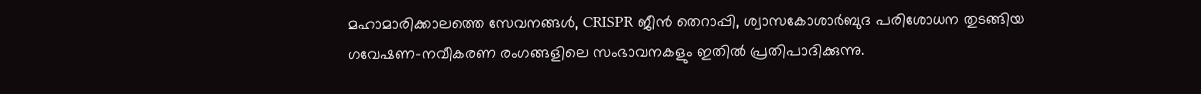മഹാമാരിക്കാലത്തെ സേവനങ്ങൾ, CRISPR ജീൻ തെറാപ്പി, ശ്വാസകോശാർബുദ പരിശോധന തുടങ്ങിയ ഗവേഷണ-നവീകരണ രംഗങ്ങളിലെ സംഭാവനകളും ഇതിൽ പ്രതിപാദിക്കുന്നു.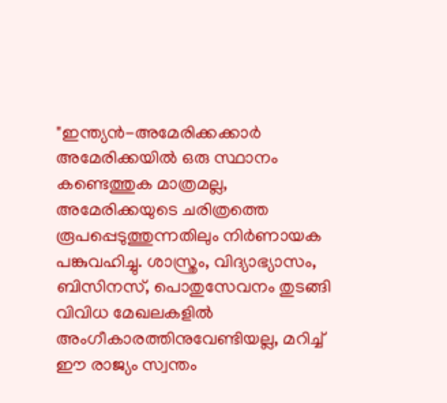"ഇന്ത്യൻ-അമേരിക്കക്കാർ അമേരിക്കയിൽ ഒരു സ്ഥാനം കണ്ടെത്തുക മാത്രമല്ല, അമേരിക്കയുടെ ചരിത്രത്തെ രൂപപ്പെടുത്തുന്നതിലും നിർണായക പങ്കുവഹിച്ചു. ശാസ്ത്രം, വിദ്യാഭ്യാസം, ബിസിനസ്, പൊതുസേവനം തുടങ്ങി വിവിധ മേഖലകളിൽ അംഗീകാരത്തിനുവേണ്ടിയല്ല, മറിച്ച് ഈ രാജ്യം സ്വന്തം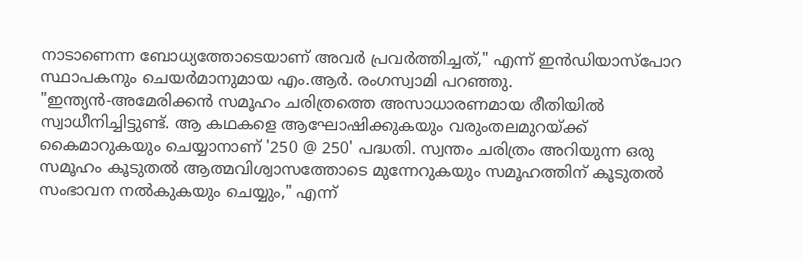നാടാണെന്ന ബോധ്യത്തോടെയാണ് അവർ പ്രവർത്തിച്ചത്," എന്ന് ഇൻഡിയാസ്പോറ സ്ഥാപകനും ചെയർമാനുമായ എം.ആർ. രംഗസ്വാമി പറഞ്ഞു.
"ഇന്ത്യൻ-അമേരിക്കൻ സമൂഹം ചരിത്രത്തെ അസാധാരണമായ രീതിയിൽ സ്വാധീനിച്ചിട്ടുണ്ട്. ആ കഥകളെ ആഘോഷിക്കുകയും വരുംതലമുറയ്ക്ക് കൈമാറുകയും ചെയ്യാനാണ് '250 @ 250' പദ്ധതി. സ്വന്തം ചരിത്രം അറിയുന്ന ഒരു സമൂഹം കൂടുതൽ ആത്മവിശ്വാസത്തോടെ മുന്നേറുകയും സമൂഹത്തിന് കൂടുതൽ സംഭാവന നൽകുകയും ചെയ്യും," എന്ന്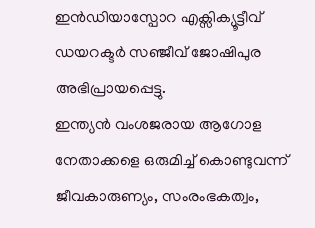ഇൻഡിയാസ്പോറ എക്സിക്യൂട്ടീവ് ഡയറക്ടർ സഞ്ജീവ് ജോഷിപുര അഭിപ്രായപ്പെട്ടു.
ഇന്ത്യൻ വംശജരായ ആഗോള നേതാക്കളെ ഒരുമിച്ച് കൊണ്ടുവന്ന് ജീവകാരുണ്യം, സംരംഭകത്വം,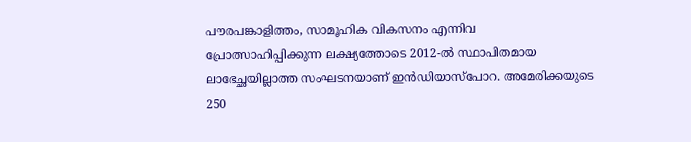പൗരപങ്കാളിത്തം, സാമൂഹിക വികസനം എന്നിവ പ്രോത്സാഹിപ്പിക്കുന്ന ലക്ഷ്യത്തോടെ 2012-ൽ സ്ഥാപിതമായ ലാഭേച്ഛയില്ലാത്ത സംഘടനയാണ് ഇൻഡിയാസ്പോറ. അമേരിക്കയുടെ 250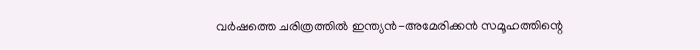വർഷത്തെ ചരിത്രത്തിൽ ഇന്ത്യൻ-അമേരിക്കൻ സമൂഹത്തിന്റെ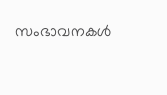സംഭാവനകൾ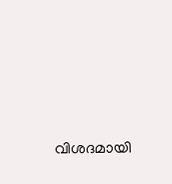വിശദമായി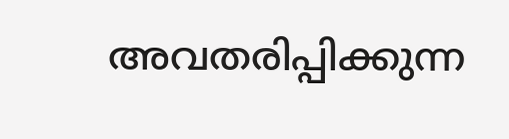അവതരിപ്പിക്കുന്ന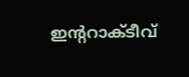ഇന്ററാക്ടീവ്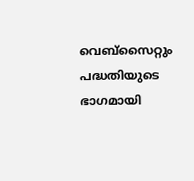വെബ്സൈറ്റും പദ്ധതിയുടെ ഭാഗമായി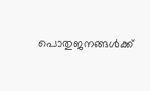പൊതുജനങ്ങൾക്ക്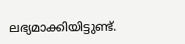ലഭ്യമാക്കിയിട്ടുണ്ട്.